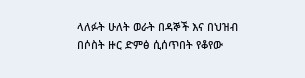ላለፉት ሁለት ወራት በዳኞች እና በህዝብ በሶስት ዙር ድምፅ ሲሰጥበት የቆየው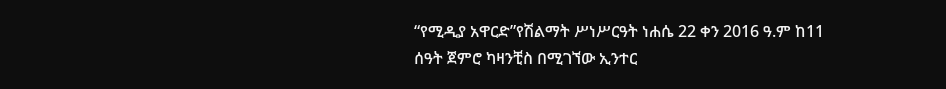“የሚዲያ አዋርድ”የሽልማት ሥነሥርዓት ነሐሴ 22 ቀን 2016 ዓ.ም ከ11 ሰዓት ጀምሮ ካዛንቺስ በሚገኘው ኢንተር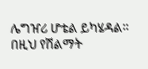ሌግዠሪ ሆቴል ይካሄዳል።
በዚህ የሽልማት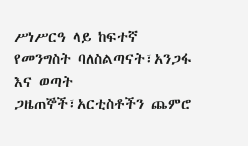ሥነሥርዓ ላይ ከፍተኛ የመንግስት ባለስልጣናት፣አንጋፋ እና ወጣት ጋዜጠኞች፣አርቲስቶችን ጨምሮ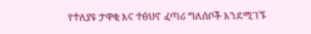የተለያዩ ታዋቂ እና ተፅህኖ ፈጣሪ ግለሰቦች እንደሚገኙ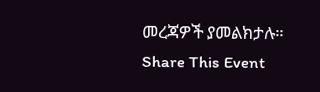መረጃዎች ያመልክታሉ።
Share This Event